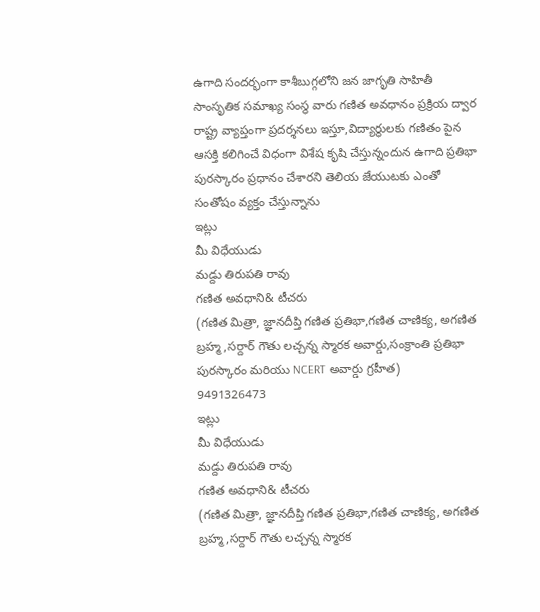ఉగాది సందర్భంగా కాశీబుగ్గలోని జన జాగృతి సాహితీ సాంసృతిక సమాఖ్య సంస్థ వారు గణిత అవధానం ప్రక్రియ ద్వార రాష్ట్ర వ్యాప్తంగా ప్రదర్శనలు ఇస్తూ,విద్యార్థులకు గణితం పైన ఆసక్తి కలిగించే విధంగా విశేష కృషి చేస్తున్నందున ఉగాది ప్రతిభా పురస్కారం ప్రధానం చేశారని తెలియ జేయుటకు ఎంతో సంతోషం వ్యక్తం చేస్తున్నాను
ఇట్లు
మీ విధేయుడు
మడ్దు తిరుపతి రావు
గణిత అవధాని& టీచరు
(గణిత మిత్రా, జ్ఞానదీప్తి గణిత ప్రతిభా,గణిత చాణిక్య, అగణిత బ్రహ్మ,సర్దార్ గౌతు లచ్చన్న స్మారక అవార్డు,సంక్రాంతి ప్రతిభా పురస్కారం మరియు NCERT అవార్డు గ్రహీత)
9491326473
ఇట్లు
మీ విధేయుడు
మడ్దు తిరుపతి రావు
గణిత అవధాని& టీచరు
(గణిత మిత్రా, జ్ఞానదీప్తి గణిత ప్రతిభా,గణిత చాణిక్య, అగణిత బ్రహ్మ,సర్దార్ గౌతు లచ్చన్న స్మారక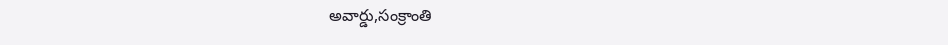అవార్డు,సంక్రాంతి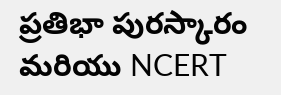ప్రతిభా పురస్కారం మరియు NCERT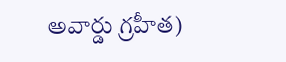అవార్డు గ్రహీత)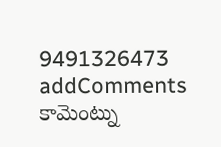9491326473
addComments
కామెంట్ను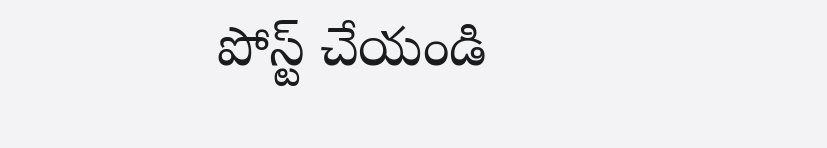పోస్ట్ చేయండి